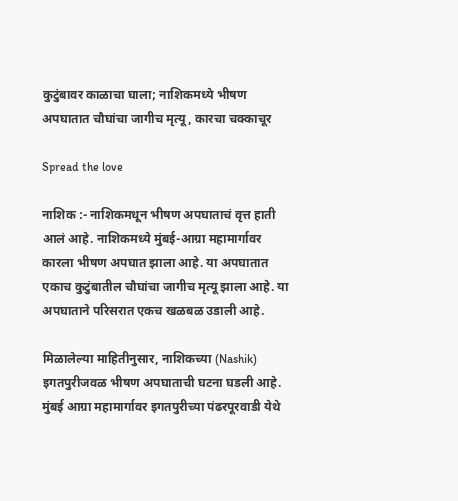कुटुंबावर काळाचा घाला; नाशिकमध्ये भीषण अपघातात चौघांचा जागीच मृत्यू, कारचा चक्काचूर

Spread the love

नाशिक :- नाशिकमधून भीषण अपघाताचं वृत्त हाती आलं आहे. नाशिकमध्ये मुंबई-आग्रा महामार्गावर कारला भीषण अपघात झाला आहे. या अपघातात एकाच कुटुंबातील चौघांचा जागीच मृत्यू झाला आहे. या अपघाताने परिसरात एकच खळबळ उडाली आहे.

मिळालेल्या माहितीनुसार, नाशिकच्या (Nashik) इगतपुरीजवळ भीषण अपघाताची घटना घडली आहे. मुंबई आग्रा महामार्गावर इगतपुरीच्या पंढरपूरवाडी येथे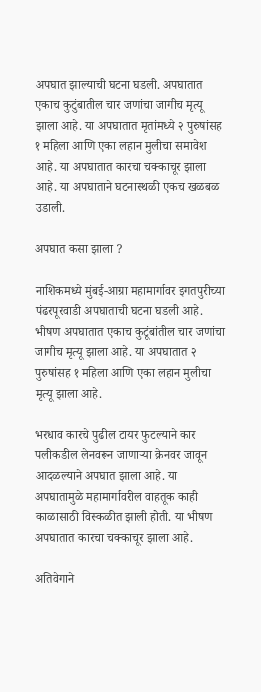अपघात झाल्याची घटना घडली. अपघातात एकाच कुटुंबातील चार जणांचा जागीच मृत्यू झाला आहे. या अपघातात मृतांमध्ये २ पुरुषांसह १ महिला आणि एका लहान मुलीचा समावेश आहे. या अपघातात कारचा चक्काचूर झाला आहे. या अपघाताने घटनास्थळी एकच खळबळ उडाली.

अपघात कसा झाला ?

नाशिकमध्ये मुंबई-आग्रा महामार्गावर इगतपुरीच्या पंढरपूरवाडी अपघाताची घटना घडली आहे. भीषण अपघातात एकाच कुटूंबांतील चार जणांचा जागीच मृत्यू झाला आहे. या अपघातात २ पुरुषांसह १ महिला आणि एका लहान मुलीचा मृत्यू झाला आहे.

भरधाव कारचे पुढील टायर फुटल्याने कार पलीकडील लेनवरून जाणाऱ्या क्रेनवर जावून आदळल्याने अपघात झाला आहे. या अपघातामुळे महामार्गावरील वाहतूक काही काळासाठी विस्कळीत झाली होती. या भीषण अपघातात कारचा चक्काचूर झाला आहे.

अतिवेगाने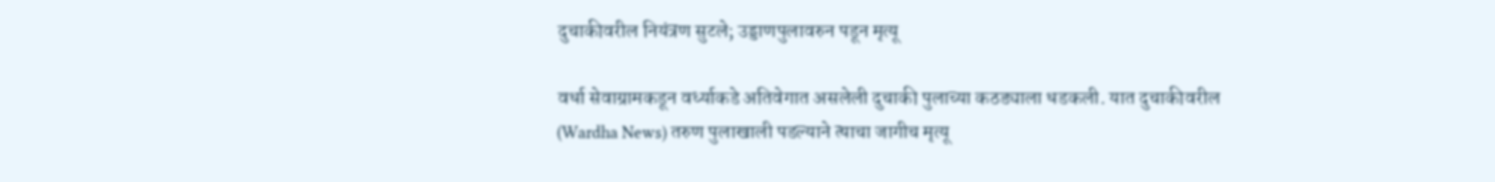दुचाकीवरील नियंत्रण सुटले; उड्डाणपुलावरुन पडून मृत्यू

वर्धा सेवाग्रामकडून वर्ध्याकडे अतिवेगात असलेली दुचाकी पुलाच्या कठड्याला धडकली. यात दुचाकीवरील (Wardha News) तरुण पुलाखाली पडल्‍याने त्‍याचा जागीच मृत्यू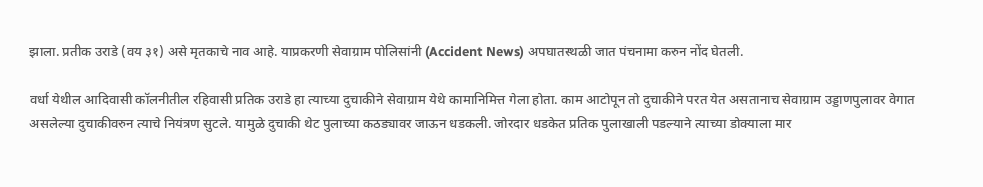झाला. प्रतीक उराडे (वय ३१) असे मृतकाचे नाव आहे. याप्रकरणी सेवाग्राम पोलिसांनी (Accident News) अपघातस्थळी जात पंचनामा करुन नोंद घेतली.

वर्धा येथील आदिवासी कॉलनीतील रहिवासी प्रतिक उराडे हा त्याच्या दुचाकीने सेवाग्राम येथे कामानिमित्त गेला होता. काम आटोपून तो दुचाकीने परत येत असतानाच सेवाग्राम उड्डाणपुलावर वेगात असलेल्या दुचाकीवरुन त्याचे नियंत्रण सुटले. यामुळे दुचाकी थेट पुलाच्या कठड्यावर जाऊन धडकली. जोरदार धडकेत प्रतिक पुलाखाली पडल्याने त्याच्या डोक्याला मार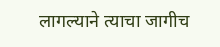लागल्याने त्याचा जागीच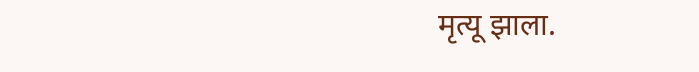मृत्यू झाला.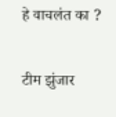हे वाचलंत का ?

टीम झुंजार